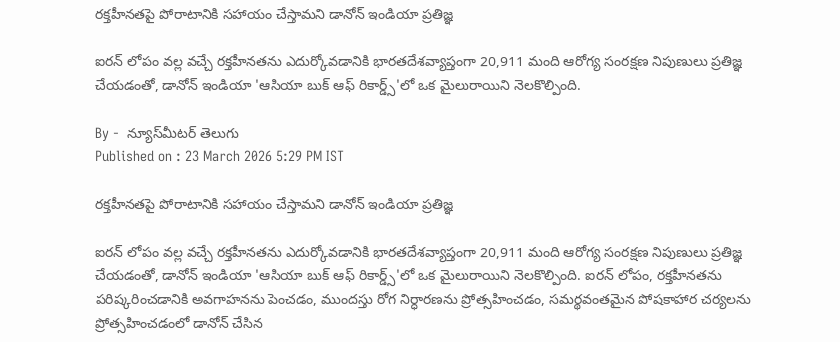రక్తహీనతపై పోరాటానికి సహాయం చేస్తామని డానోన్ ఇండియా ప్రతిజ్ఞ

ఐరన్ లోపం వల్ల వచ్చే రక్తహీనతను ఎదుర్కోవడానికి భారతదేశవ్యాప్తంగా 20,911 మంది ఆరోగ్య సంరక్షణ నిపుణులు ప్రతిజ్ఞ చేయడంతో, డానోన్ ఇండియా 'ఆసియా బుక్ ఆఫ్ రికార్డ్స్'లో ఒక మైలురాయిని నెలకొల్పింది.

By -  న్యూస్‌మీటర్ తెలుగు
Published on : 23 March 2026 5:29 PM IST

రక్తహీనతపై పోరాటానికి సహాయం చేస్తామని డానోన్ ఇండియా ప్రతిజ్ఞ

ఐరన్ లోపం వల్ల వచ్చే రక్తహీనతను ఎదుర్కోవడానికి భారతదేశవ్యాప్తంగా 20,911 మంది ఆరోగ్య సంరక్షణ నిపుణులు ప్రతిజ్ఞ చేయడంతో, డానోన్ ఇండియా 'ఆసియా బుక్ ఆఫ్ రికార్డ్స్'లో ఒక మైలురాయిని నెలకొల్పింది. ఐరన్ లోపం, రక్తహీనతను పరిష్కరించడానికి అవగాహనను పెంచడం, ముందస్తు రోగ నిర్ధారణను ప్రోత్సహించడం, సమర్థవంతమైన పోషకాహార చర్యలను ప్రోత్సహించడంలో డానోన్ చేసిన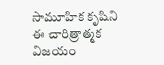సామూహిక కృషిని ఈ చారిత్రాత్మక విజయం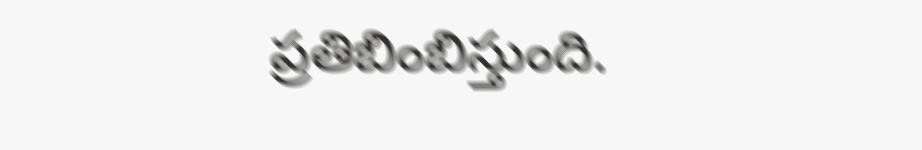ప్రతిబింబిస్తుంది.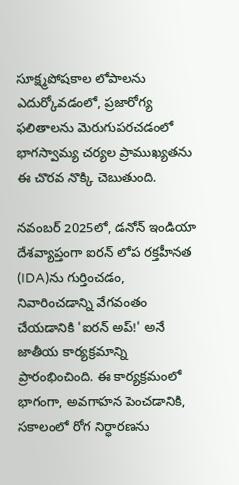సూక్ష్మపోషకాల లోపాలను ఎదుర్కోవడంలో, ప్రజారోగ్య ఫలితాలను మెరుగుపరచడంలో భాగస్వామ్య చర్యల ప్రాముఖ్యతను ఈ చొరవ నొక్కి చెబుతుంది.

నవంబర్ 2025లో, డనోన్ ఇండియా దేశవ్యాప్తంగా ఐరన్ లోప రక్తహీనత (IDA)ను గుర్తించడం, నివారించడాన్ని వేగవంతం చేయడానికి 'ఐరన్ అప్!' అనే జాతీయ కార్యక్రమాన్ని ప్రారంభించింది. ఈ కార్యక్రమంలో భాగంగా, అవగాహన పెంచడానికి, సకాలంలో రోగ నిర్ధారణను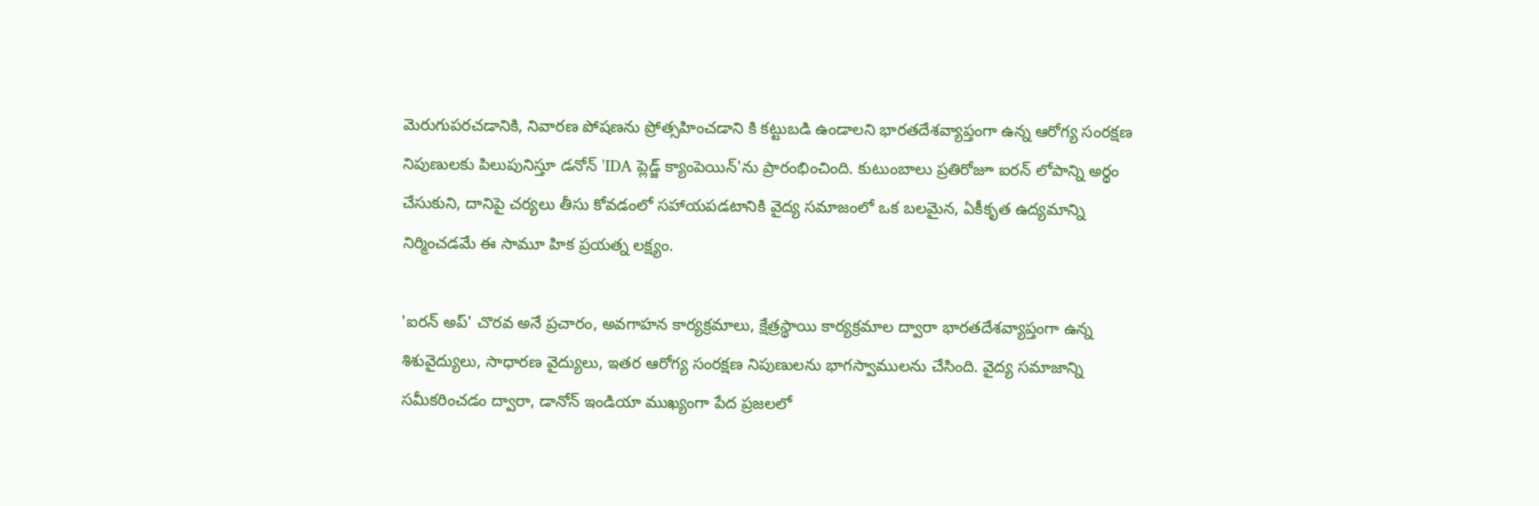మెరుగుపరచడానికి, నివారణ పోషణను ప్రోత్సహించడాని కి కట్టుబడి ఉండాలని భారతదేశవ్యాప్తంగా ఉన్న ఆరోగ్య సంరక్షణ నిపుణులకు పిలుపునిస్తూ డనోన్ 'IDA ప్లెడ్జ్ క్యాంపెయిన్'ను ప్రారంభించింది. కుటుంబాలు ప్రతిరోజూ ఐరన్ లోపాన్ని అర్థం చేసుకుని, దానిపై చర్యలు తీసు కోవడంలో సహాయపడటానికి వైద్య సమాజంలో ఒక బలమైన, ఏకీకృత ఉద్యమాన్ని నిర్మించడమే ఈ సామూ హిక ప్రయత్న లక్ష్యం.

'ఐరన్ అప్' చొరవ అనే ప్రచారం, అవగాహన కార్యక్రమాలు, క్షేత్రస్థాయి కార్యక్రమాల ద్వారా భారతదేశవ్యాప్తంగా ఉన్న శిశువైద్యులు, సాధారణ వైద్యులు, ఇతర ఆరోగ్య సంరక్షణ నిపుణులను భాగస్వాములను చేసింది. వైద్య సమాజాన్ని సమీకరించడం ద్వారా, డానోన్ ఇండియా ముఖ్యంగా పేద ప్రజలలో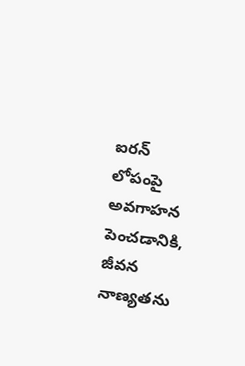ఐరన్ లోపంపై అవగాహన పెంచడానికి, జీవన నాణ్యతను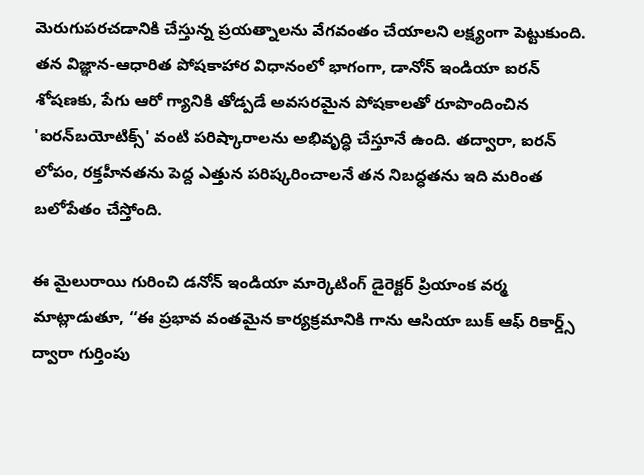మెరుగుపరచడానికి చేస్తున్న ప్రయత్నాలను వేగవంతం చేయాలని లక్ష్యంగా పెట్టుకుంది. తన విజ్ఞాన-ఆధారిత పోషకాహార విధానంలో భాగంగా, డానోన్ ఇండియా ఐరన్ శోషణకు, పేగు ఆరో గ్యానికి తోడ్పడే అవసరమైన పోషకాలతో రూపొందించిన 'ఐరన్‌బయోటిక్స్' వంటి పరిష్కారాలను అభివృద్ధి చేస్తూనే ఉంది. తద్వారా, ఐరన్ లోపం, రక్తహీనతను పెద్ద ఎత్తున పరిష్కరించాలనే తన నిబద్ధతను ఇది మరింత బలోపేతం చేస్తోంది.

ఈ మైలురాయి గురించి డనోన్ ఇండియా మార్కెటింగ్ డైరెక్టర్ ప్రియాంక వర్మ మాట్లాడుతూ, ‘‘ఈ ప్రభావ వంతమైన కార్యక్రమానికి గాను ఆసియా బుక్ ఆఫ్ రికార్డ్స్ ద్వారా గుర్తింపు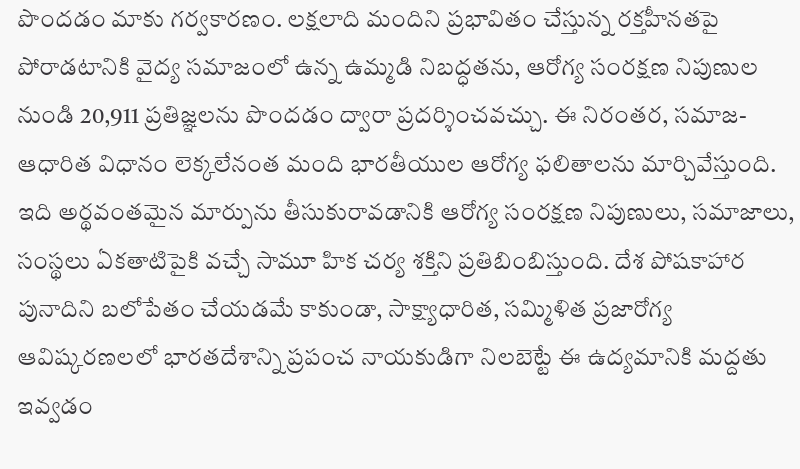పొందడం మాకు గర్వకారణం. లక్షలాది మందిని ప్రభావితం చేస్తున్న రక్తహీనతపై పోరాడటానికి వైద్య సమాజంలో ఉన్న ఉమ్మడి నిబద్ధతను, ఆరోగ్య సంరక్షణ నిపుణుల నుండి 20,911 ప్రతిజ్ఞలను పొందడం ద్వారా ప్రదర్శించవచ్చు. ఈ నిరంతర, సమాజ-ఆధారిత విధానం లెక్కలేనంత మంది భారతీయుల ఆరోగ్య ఫలితాలను మార్చివేస్తుంది. ఇది అర్థవంతమైన మార్పును తీసుకురావడానికి ఆరోగ్య సంరక్షణ నిపుణులు, సమాజాలు, సంస్థలు ఏకతాటిపైకి వచ్చే సామూ హిక చర్య శక్తిని ప్రతిబింబిస్తుంది. దేశ పోషకాహార పునాదిని బలోపేతం చేయడమే కాకుండా, సాక్ష్యాధారిత, సమ్మిళిత ప్రజారోగ్య ఆవిష్కరణలలో భారతదేశాన్ని ప్రపంచ నాయకుడిగా నిలబెట్టే ఈ ఉద్యమానికి మద్దతు ఇవ్వడం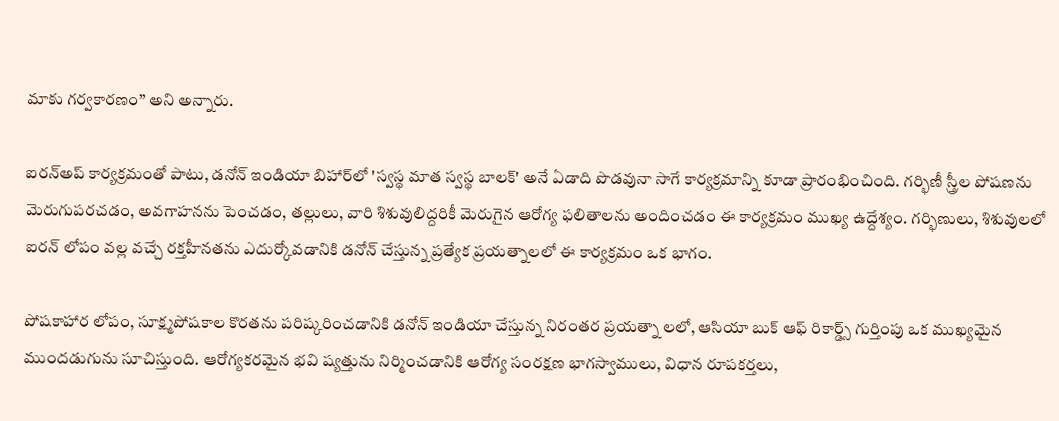మాకు గర్వకారణం’’ అని అన్నారు.

ఐరన్‌అప్ కార్యక్రమంతో పాటు, డనోన్ ఇండియా బిహార్‌లో 'స్వస్థ మాత స్వస్థ బాలక్' అనే ఏడాది పొడవునా సాగే కార్యక్రమాన్ని కూడా ప్రారంభించింది. గర్భిణీ స్త్రీల పోషణను మెరుగుపరచడం, అవగాహనను పెంచడం, తల్లులు, వారి శిశువులిద్దరికీ మెరుగైన ఆరోగ్య ఫలితాలను అందించడం ఈ కార్యక్రమం ముఖ్య ఉద్దేశ్యం. గర్భిణులు, శిశువులలో ఐరన్ లోపం వల్ల వచ్చే రక్తహీనతను ఎదుర్కోవడానికి డనోన్ చేస్తున్న ప్రత్యేక ప్రయత్నాలలో ఈ కార్యక్రమం ఒక భాగం.

పోషకాహార లోపం, సూక్ష్మపోషకాల కొరతను పరిష్కరించడానికి డనోన్ ఇండియా చేస్తున్న నిరంతర ప్రయత్నా లలో, ఆసియా బుక్ ఆఫ్ రికార్డ్స్ గుర్తింపు ఒక ముఖ్యమైన ముందడుగును సూచిస్తుంది. ఆరోగ్యకరమైన భవి ష్యత్తును నిర్మించడానికి ఆరోగ్య సంరక్షణ భాగస్వాములు, విధాన రూపకర్తలు,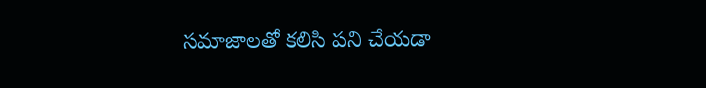సమాజాలతో కలిసి పని చేయడా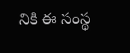నికి ఈ సంస్థ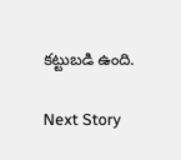కట్టుబడి ఉంది.

Next Story